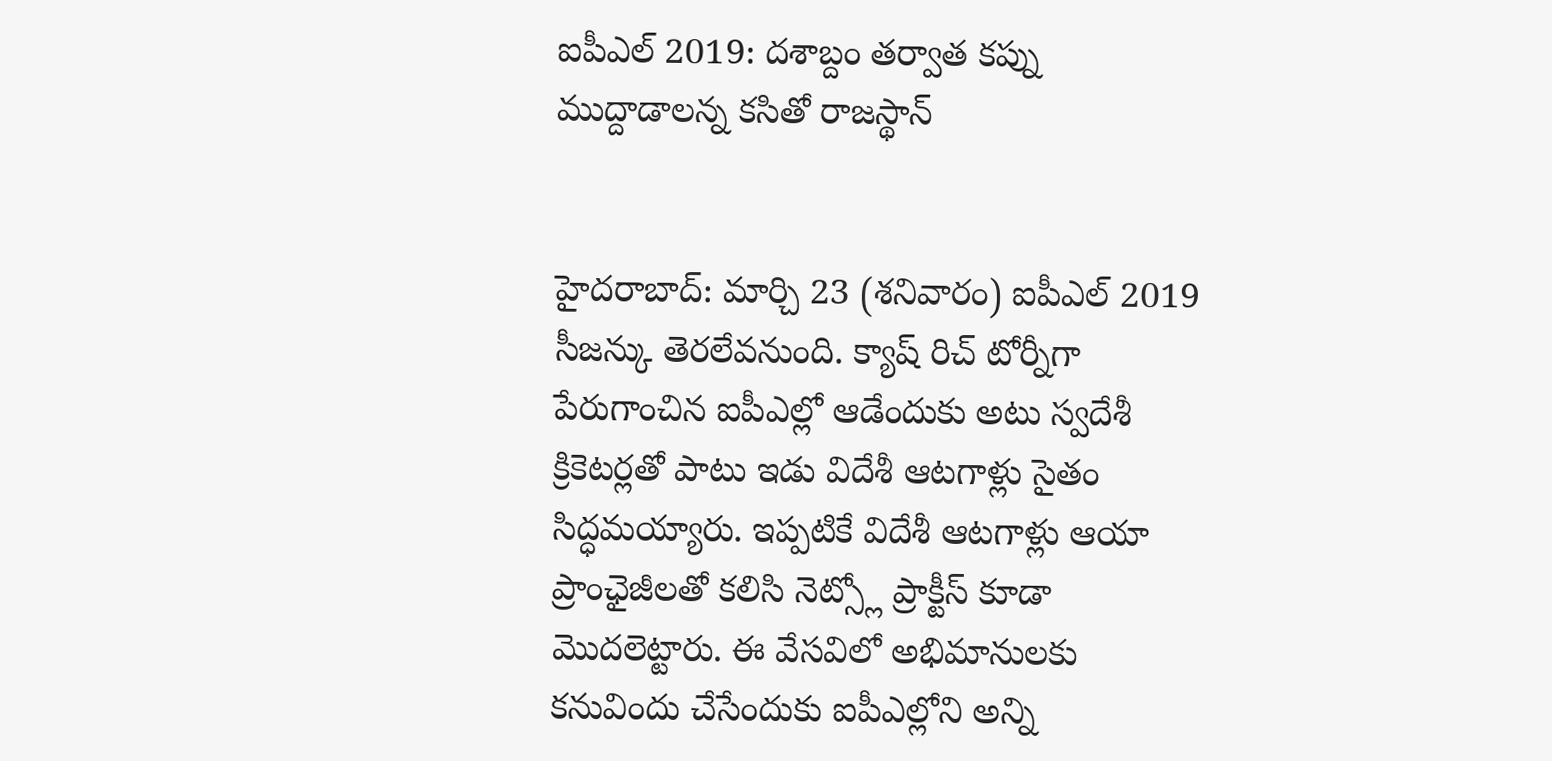ఐపీఎల్ 2019: దశాబ్దం తర్వాత కప్ను ముద్దాడాలన్న కసితో రాజస్థాన్


హైదరాబాద్: మార్చి 23 (శనివారం) ఐపీఎల్ 2019 సీజన్కు తెరలేవనుంది. క్యాష్ రిచ్ టోర్నీగా పేరుగాంచిన ఐపీఎల్లో ఆడేందుకు అటు స్వదేశీ క్రికెటర్లతో పాటు ఇడు విదేశీ ఆటగాళ్లు సైతం సిద్ధమయ్యారు. ఇప్పటికే విదేశీ ఆటగాళ్లు ఆయా ప్రాంఛైజీలతో కలిసి నెట్స్లో ప్రాక్టీస్ కూడా మొదలెట్టారు. ఈ వేసవిలో అభిమానులకు కనువిందు చేసేందుకు ఐపీఎల్లోని అన్ని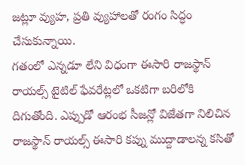జట్లూ వ్యుహ, ప్రతి వ్యుహాలతో రంగం సిద్ధం చేసుకున్నాయి.
గతంలో ఎన్నడూ లేని విధంగా ఈసారి రాజస్థాన్ రాయల్స్ టైటిల్ ఫేవరేట్లలో ఒకటిగా బరిలోకి దిగుతోంది. ఎప్పుడో ఆరంభ సీజన్లో విజేతగా నిలిచిన రాజస్థాన్ రాయల్స్ ఈసారి కప్ను ముద్దాడాలన్న కసితో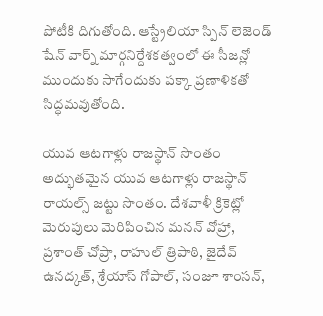పోటీకి దిగుతోంది. ఆస్ట్రేలియా స్పిన్ లెజెండ్ షేన్ వార్న్ మార్గనిర్దేశకత్వంలో ఈ సీజన్లో ముందుకు సాగేందుకు పక్కా ప్రణాళికతో సిద్ధమవుతోంది.

యువ ఆటగాళ్లు రాజస్థాన్ సొంతం
అద్భుతమైన యువ ఆటగాళ్లు రాజస్థాన్ రాయల్స్ జట్టు సొంతం. దేశవాళీ క్రికెట్లో మెరుపులు మెరిపించిన మనన్ వోహ్రా, ప్రశాంత్ చోప్రా, రాహుల్ త్రిపాఠి, జైదేవ్ ఉనద్కత్, శ్రేయాస్ గోపాల్, సంజూ శాంసన్,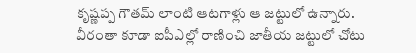కృష్ణప్ప గౌతమ్ లాంటి ఆటగాళ్లు ఆ జట్టులో ఉన్నారు. వీరంతా కూడా ఐపీఎల్లో రాణించి జాతీయ జట్టులో చోటు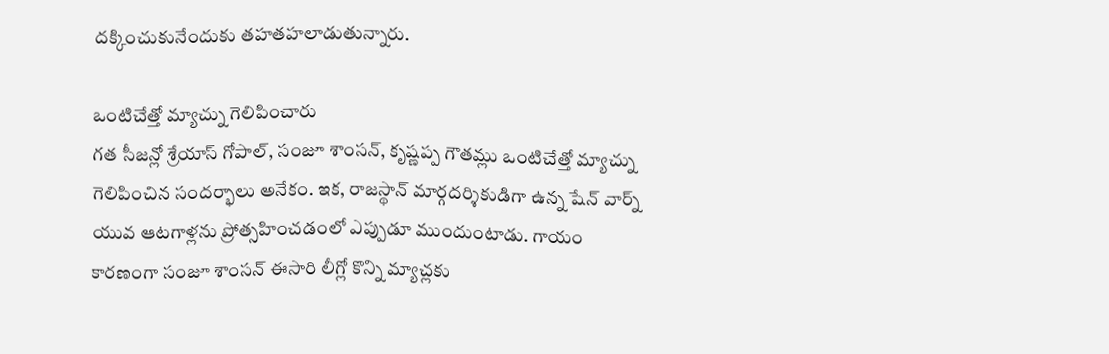దక్కించుకునేందుకు తహతహలాడుతున్నారు.

ఒంటిచేత్తో మ్యాచ్ను గెలిపించారు
గత సీజన్లో శ్రేయాస్ గోపాల్, సంజూ శాంసన్, కృష్ణప్ప గౌతమ్లు ఒంటిచేత్తో మ్యాచ్ను గెలిపించిన సందర్భాలు అనేకం. ఇక, రాజస్థాన్ మార్గదర్శికుడిగా ఉన్న షేన్ వార్న్ యువ ఆటగాళ్లను ప్రోత్సహించడంలో ఎప్పుడూ ముందుంటాడు. గాయం కారణంగా సంజూ శాంసన్ ఈసారి లీగ్లో కొన్ని మ్యాచ్లకు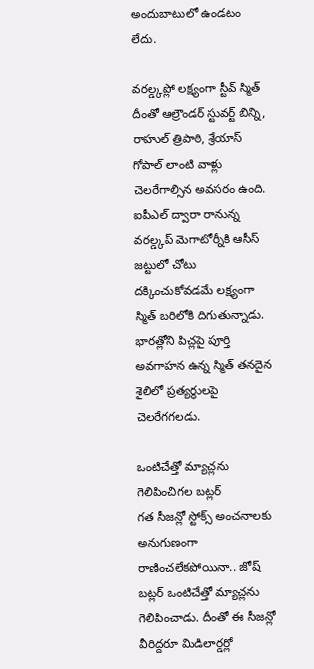అందుబాటులో ఉండటం లేదు.

వరల్డ్కప్లో లక్ష్యంగా స్టీవ్ స్మిత్
దీంతో ఆల్రౌండర్ స్టువర్ట్ బిన్ని, రాహుల్ త్రిపాఠి, శ్రేయాస్ గోపాల్ లాంటి వాళ్లు చెలరేగాల్సిన అవసరం ఉంది. ఐపీఎల్ ద్వారా రానున్న వరల్డ్కప్ మెగాటోర్నీకి ఆసీస్ జట్టులో చోటు దక్కించుకోవడమే లక్ష్యంగా స్మిత్ బరిలోకి దిగుతున్నాడు. భారత్లోని పిచ్లపై పూర్తి అవగాహన ఉన్న స్మిత్ తనదైన శైలిలో ప్రత్యర్థులపై చెలరేగగలడు.

ఒంటిచేత్తో మ్యాచ్లను గెలిపించిగల బట్లర్
గత సీజన్లో స్టోక్స్ అంచనాలకు అనుగుణంగా రాణించలేకపోయినా.. జోష్ బట్లర్ ఒంటిచేత్తో మ్యాచ్లను గెలిపించాడు. దీంతో ఈ సీజన్లో వీరిద్దరూ మిడిలార్డర్లో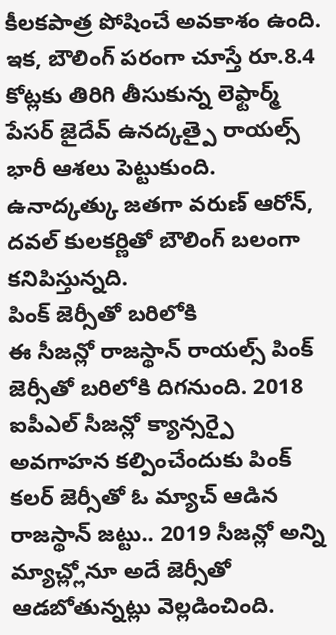కీలకపాత్ర పోషించే అవకాశం ఉంది. ఇక, బౌలింగ్ పరంగా చూస్తే రూ.8.4 కోట్లకు తిరిగి తీసుకున్న లెఫ్టార్మ్ పేసర్ జైదేవ్ ఉనద్కత్పై రాయల్స్ భారీ ఆశలు పెట్టుకుంది. ఉనాద్కత్కు జతగా వరుణ్ ఆరోన్, దవల్ కులకర్ణితో బౌలింగ్ బలంగా కనిపిస్తున్నది.
పింక్ జెర్సీతో బరిలోకి
ఈ సీజన్లో రాజస్థాన్ రాయల్స్ పింక్ జెర్సీతో బరిలోకి దిగనుంది. 2018 ఐపీఎల్ సీజన్లో క్యాన్సర్పై అవగాహన కల్పించేందుకు పింక్ కలర్ జెర్సీతో ఓ మ్యాచ్ ఆడిన రాజస్థాన్ జట్టు.. 2019 సీజన్లో అన్ని మ్యాచ్ల్లోనూ అదే జెర్సీతో ఆడబోతున్నట్లు వెల్లడించింది.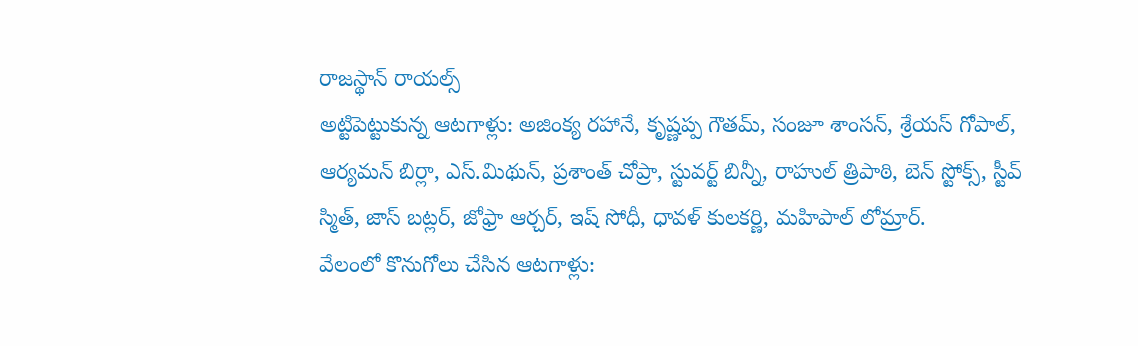రాజస్థాన్ రాయల్స్
అట్టిపెట్టుకున్న ఆటగాళ్లు: అజింక్య రహానే, కృష్ణప్ప గౌతమ్, సంజూ శాంసన్, శ్రేయస్ గోపాల్, ఆర్యమన్ బిర్లా, ఎస్.మిథున్, ప్రశాంత్ చోప్రా, స్టువర్ట్ బిన్నీ, రాహుల్ త్రిపాఠి, బెన్ స్టోక్స్, స్టీవ్ స్మిత్, జాస్ బట్లర్, జోఫ్రా ఆర్చర్, ఇష్ సోధీ, ధావళ్ కులకర్ణి, మహిపాల్ లోమ్రార్.
వేలంలో కొనుగోలు చేసిన ఆటగాళ్లు: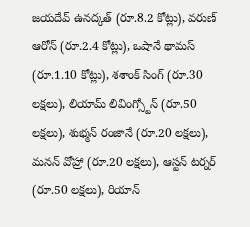జయదేవ్ ఉనద్కత్ (రూ.8.2 కోట్లు), వరుణ్ ఆరోన్ (రూ.2.4 కోట్లు), ఒషానే థామస్ (రూ.1.10 కోట్లు), శశాంక్ సింగ్ (రూ.30 లక్షలు), లియామ్ లివింగ్స్టోన్ (రూ.50 లక్షలు), శుభ్మన్ రంజానే (రూ.20 లక్షలు), మనన్ వోహ్రా (రూ.20 లక్షలు), ఆస్టన్ టర్నర్ (రూ.50 లక్షలు), రియాన్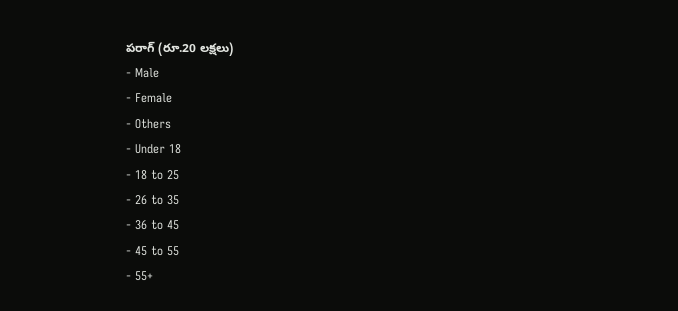పరాగ్ (రూ.20 లక్షలు)
- Male
- Female
- Others
- Under 18
- 18 to 25
- 26 to 35
- 36 to 45
- 45 to 55
- 55+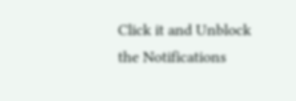Click it and Unblock the Notifications